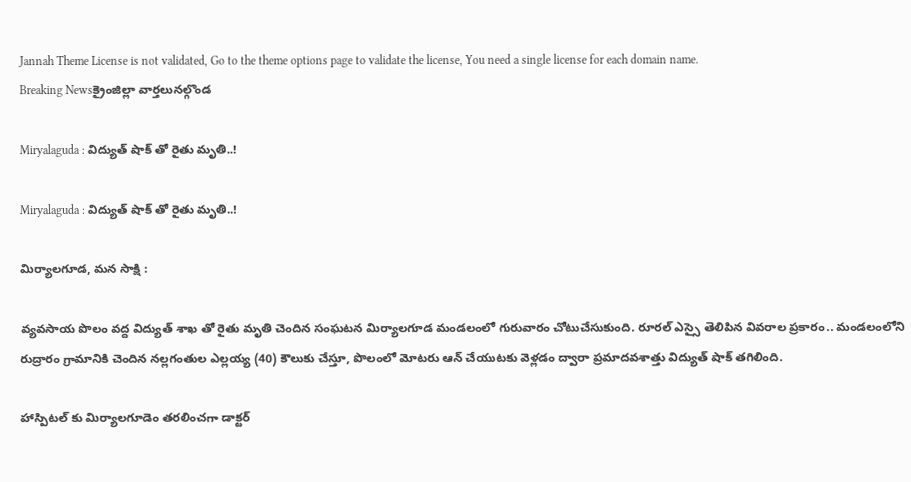Jannah Theme License is not validated, Go to the theme options page to validate the license, You need a single license for each domain name.
Breaking Newsక్రైంజిల్లా వార్తలునల్గొండ

Miryalaguda : విద్యుత్ షాక్ తో రైతు మృతి..!

Miryalaguda : విద్యుత్ షాక్ తో రైతు మృతి..!

మిర్యాలగూడ, మన సాక్షి :

వ్యవసాయ పొలం వద్ద విద్యుత్ శాఖ తో రైతు మృతి చెందిన సంఘటన మిర్యాలగూడ మండలంలో గురువారం చోటుచేసుకుంది. రూరల్ ఎస్సై తెలిపిన వివరాల ప్రకారం.. మండలంలోని రుద్రారం గ్రామానికి చెందిన నల్లగంతుల ఎల్లయ్య (40) కౌలుకు చేస్తూ, పొలంలో మోటరు ఆన్ చేయుటకు వెళ్లడం ద్వారా ప్రమాదవశాత్తు విద్యుత్ షాక్ తగిలింది.

హాస్పిటల్ కు మిర్యాలగూడెం తరలించగా డాక్టర్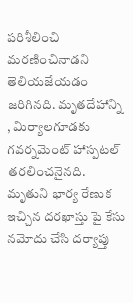పరిశీలించి మరణించినాడని తెలియజేయడం జరిగినది. మృతదేహాన్ని , మిర్యాలగూడకు గవర్నమెంట్ హాస్పటల్ తరలించనైనది. మృతుని భార్య రేణుక ఇచ్చిన దరఖాస్తు పై కేసు నమోదు చేసి దర్యాప్తు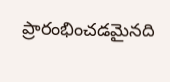ప్రారంభించడమైనది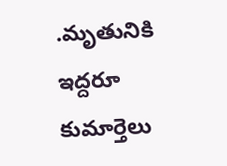.మృతునికి ఇద్దరూ కుమార్తెలు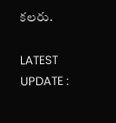కలరు.

LATEST UPDATE :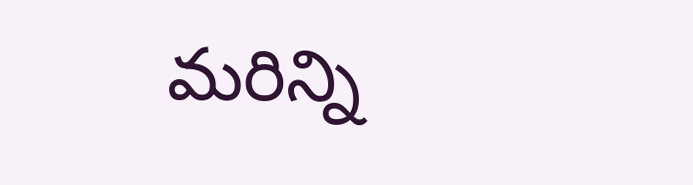మరిన్ని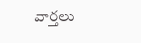వార్తలు